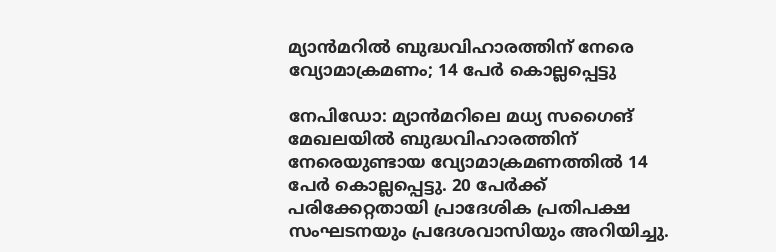മ്യാൻമറിൽ ബുദ്ധവിഹാരത്തിന് നേരെ വ്യോമാക്രമണം; 14 പേർ കൊല്ലപ്പെട്ടു

നേപിഡോ: മ്യാൻമറിലെ മധ്യ സഗൈങ് മേഖലയിൽ ബുദ്ധവിഹാരത്തിന് നേരെയുണ്ടായ വ്യോമാക്രമണത്തിൽ 14 പേർ കൊല്ലപ്പെട്ടു. 20 പേർക്ക് പരിക്കേറ്റതായി പ്രാദേശിക പ്രതിപക്ഷ സംഘടനയും പ്രദേശവാസിയും അറിയിച്ചു.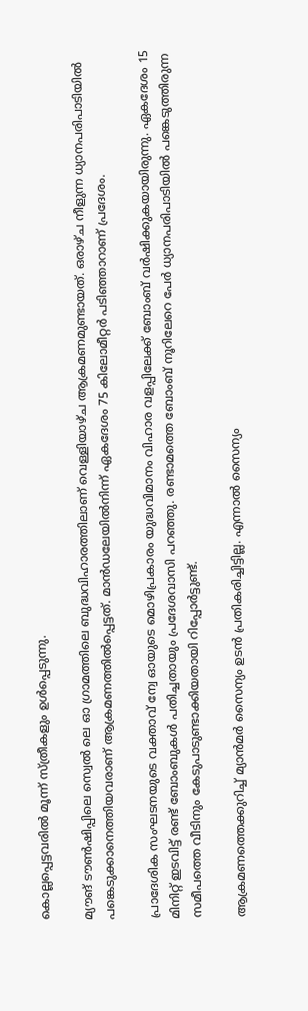കൊല്ലപ്പെട്ടവരിൽ മൂന്ന് സ്ത്രീകളും ഉൾപ്പെടുന്നു.

മ്യൗങ് ടൗൺഷിപ്പിലെ സ്വെൽ ലെ ഓ ഗ്രാമത്തിലെ ബുദ്ധവിഹാരത്തിലാണ് വെള്ളിയാഴ്ച ആക്രമണമുണ്ടായത്. ഒരാഴ്ച നീളുന്ന ധ്യാനപരിപാടിയിൽ പങ്കെടുക്കാനെത്തിയവരാണ് ആക്രമണത്തിൽപ്പെട്ടത്. മാൻഡലേയിൽനിന്ന് ഏകദേശം 75 കിലോമീറ്റർ പടിഞ്ഞാറാണ് പ്രദേശം.

പ്രാദേശിക സംഘടനയുടെ വക്താവ് ന്വേ ഓയുടെ മൊഴിപ്രകാരം യുദ്ധവിമാനം വിഹാര വളപ്പിലേക്ക് ബോംബ് വർഷിക്കുകയായിരുന്നു. ഏകദേശം 15 മിനിറ്റ് ഇടവിട്ട് രണ്ട് ബോംബുകൾ പതിച്ചതായും പ്രദേശവാസി പറഞ്ഞു. രണ്ടാമത്തെ ബോംബ് നൂറിലേറെ പേർ ധ്യാനപരിപാടിയിൽ പങ്കെടുത്തിരുന്ന സമീപത്തെ വീടിനും കേടുപാടുണ്ടാക്കിയതായി റിപ്പോർട്ടുണ്ട്.

ആക്രമണത്തെക്കുറിച്ച് മ്യാൻമർ സൈന്യം ഉടൻ പ്രതികരിച്ചിട്ടില്ല. എന്നാൽ സൈന്യം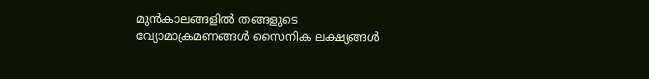മുൻകാലങ്ങളിൽ തങ്ങളുടെ വ്യോമാക്രമണങ്ങൾ സൈനിക ലക്ഷ്യങ്ങൾ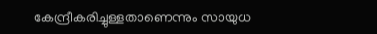കേന്ദ്രീകരിച്ചുള്ളതാണെന്നും സായുധ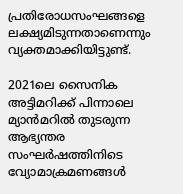പ്രതിരോധസംഘങ്ങളെ ലക്ഷ്യമിടുന്നതാണെന്നും വ്യക്തമാക്കിയിട്ടുണ്ട്.

2021ലെ സൈനിക അട്ടിമറിക്ക് പിന്നാലെ മ്യാൻമറിൽ തുടരുന്ന ആഭ്യന്തര സംഘർഷത്തിനിടെ വ്യോമാക്രമണങ്ങൾ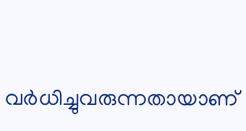വർധിച്ചുവരുന്നതായാണ്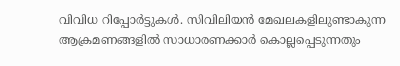വിവിധ റിപ്പോർട്ടുകൾ. സിവിലിയൻ മേഖലകളിലുണ്ടാകുന്ന ആക്രമണങ്ങളിൽ സാധാരണക്കാർ കൊല്ലപ്പെടുന്നതും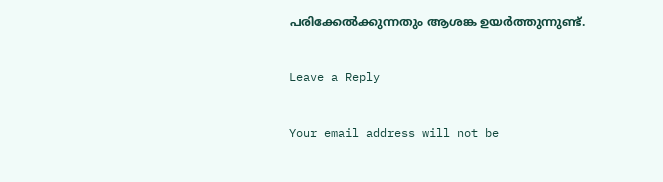പരിക്കേൽക്കുന്നതും ആശങ്ക ഉയർത്തുന്നുണ്ട്.

Leave a Reply

Your email address will not be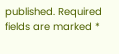published. Required fields are marked *